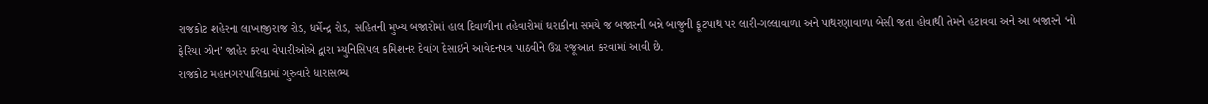રાજકોટ શહેરના લાખાજીરાજ રોડ, ધર્મેન્દ્ર રોડ, સહિતની મુખ્ય બજારોમાં હાલ દિવાળીના તહેવારોમાં ઘરાકીના સમયે જ બજારની બન્ને બાજુની ફૂટપાથ પર લારી-ગલ્લાવાળા અને પાથરણાવાળા બેસી જતા હોવાથી તેમને હટાવવા અને આ બજારને ‘નો ફેરિયા ઝોન’ જાહેર કરવા વેપારીઓએ દ્વારા મ્યુનિસિપલ કમિશનર દેવાંગ દેસાઇને આવેદનપત્ર પાઠવીને ઉગ્ર રજૂઆત કરવામાં આવી છે.
રાજકોટ મહાનગરપાલિકામાં ગુરુવારે ધારાસભ્ય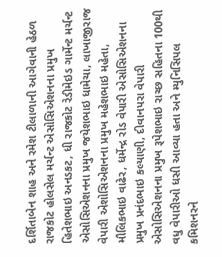દર્શિતાબેન શાહ અને રમેશ ટીલાળાની આગેવાની હેઠળ રાજકોટ હોલસેલ મર્ચન્ટ એસોસિએશનના પ્રમુખ હિતેશભાઇ અનડકટ, ધી રાજકોટ રેડીમેઇડ ગાર્મેન્ટ મર્ચન્ટ એસોસિએશનના પ્રમુખ જયેશભાઇ ધામેચા, લાખાજીરાજ વેપારી એશોસિએશનના પ્રમુખ મહેશભાઇ મહેતા, મૌલિકભાઇ વાઢેર, ધર્મેન્દ્ર રોડ વેપારી એસોસિએશનના પ્રમુખ પ્રનંદભાઇ કલ્યાણી, દીવાનપરા વેપારી એસોસિએશનના પ્રમુખ રૂપેશભાઇ રાચ્છ સહિતના 100થી વધુ વેપારીઓ ધસી આવ્યા હતા અને મ્યુનિસિપલ કમિશનરને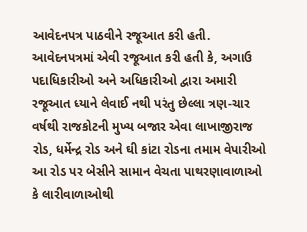આવેદનપત્ર પાઠવીને રજૂઆત કરી હતી.
આવેદનપત્રમાં એવી રજૂઆત કરી હતી કે, અગાઉ પદાધિકારીઓ અને અધિકારીઓ દ્વારા અમારી રજૂઆત ધ્યાને લેવાઈ નથી પરંતુ છેલ્લા ત્રણ-ચાર વર્ષથી રાજકોટની મુખ્ય બજાર એવા લાખાજીરાજ રોડ, ધર્મેન્દ્ર રોડ અને ઘી કાંટા રોડના તમામ વેપારીઓ આ રોડ પર બેસીને સામાન વેચતા પાથરણાવાળાઓ કે લારીવાળાઓથી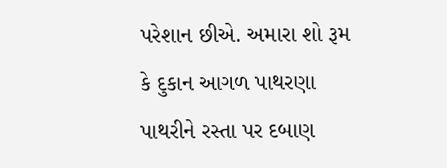પરેશાન છીએ. અમારા શો રૂમ કે દુકાન આગળ પાથરણા પાથરીને રસ્તા પર દબાણ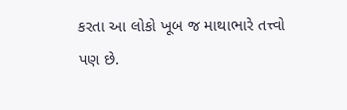કરતા આ લોકો ખૂબ જ માથાભારે તત્ત્વો પણ છે.